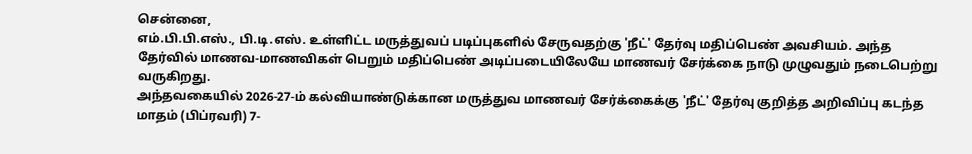சென்னை,
எம்.பி.பி.எஸ்., பி.டி.எஸ். உள்ளிட்ட மருத்துவப் படிப்புகளில் சேருவதற்கு 'நீட்' தேர்வு மதிப்பெண் அவசியம். அந்த தேர்வில் மாணவ-மாணவிகள் பெறும் மதிப்பெண் அடிப்படையிலேயே மாணவர் சேர்க்கை நாடு முழுவதும் நடைபெற்று வருகிறது.
அந்தவகையில் 2026-27-ம் கல்வியாண்டுக்கான மருத்துவ மாணவர் சேர்க்கைக்கு 'நீட்' தேர்வு குறித்த அறிவிப்பு கடந்த மாதம் (பிப்ரவரி) 7-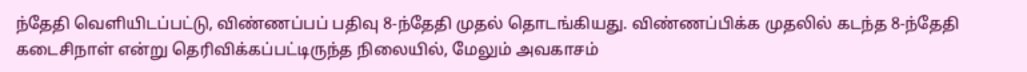ந்தேதி வெளியிடப்பட்டு, விண்ணப்பப் பதிவு 8-ந்தேதி முதல் தொடங்கியது. விண்ணப்பிக்க முதலில் கடந்த 8-ந்தேதி கடைசிநாள் என்று தெரிவிக்கப்பட்டிருந்த நிலையில், மேலும் அவகாசம்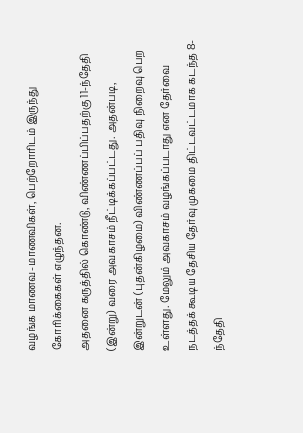வழங்க மாணவ-மாணவிகள், பெற்றோரிடம் இருந்து கோரிக்கைகள் எழுந்தன.
அதனை கருத்தில் கொண்டு, விண்ணப்பிப்பதற்கு 11-ந்தேதி (இன்று) வரை அவகாசம் நீட்டிக்கப்பட்டது. அதன்படி, இன்றுடன் (புதன்கிழமை) விண்ணப்பப் பதிவு நிறைவு பெற உள்ளது. மேலும் அவகாசம் வழங்கப்படாது என தேர்வை நடத்தக் கூடிய தேசிய தேர்வு முகமை திட்டவட்டமாக கடந்த 8-ந்தேதி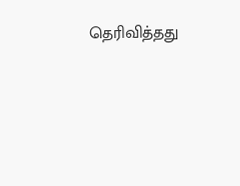தெரிவித்தது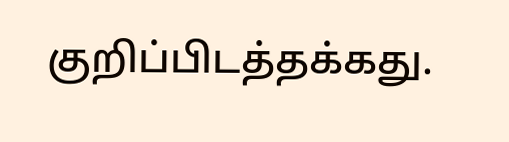குறிப்பிடத்தக்கது.